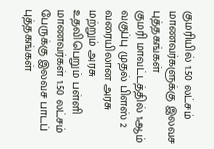குமரியில் 1.50 லட்சம் மாணவர்களுக்கு இலவச புத்தகங்கள்
குமரி மாவட்டத்தில் 1ஆம் வகுப்பு முதல் பிளஸ் 2 வரையிலான அரசு மற்றும் அரசு உதவிபெறும் பள்ளி மாணவர்கள் 1.50 லட்சம் பேருக்கு இலவச பாடப் புத்தகங்கள்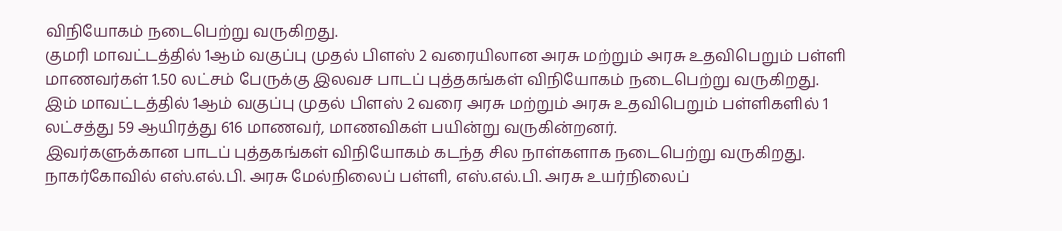விநியோகம் நடைபெற்று வருகிறது.
குமரி மாவட்டத்தில் 1ஆம் வகுப்பு முதல் பிளஸ் 2 வரையிலான அரசு மற்றும் அரசு உதவிபெறும் பள்ளி மாணவர்கள் 1.50 லட்சம் பேருக்கு இலவச பாடப் புத்தகங்கள் விநியோகம் நடைபெற்று வருகிறது.
இம் மாவட்டத்தில் 1ஆம் வகுப்பு முதல் பிளஸ் 2 வரை அரசு மற்றும் அரசு உதவிபெறும் பள்ளிகளில் 1 லட்சத்து 59 ஆயிரத்து 616 மாணவர், மாணவிகள் பயின்று வருகின்றனர்.
இவர்களுக்கான பாடப் புத்தகங்கள் விநியோகம் கடந்த சில நாள்களாக நடைபெற்று வருகிறது.
நாகர்கோவில் எஸ்.எல்.பி. அரசு மேல்நிலைப் பள்ளி, எஸ்.எல்.பி. அரசு உயர்நிலைப்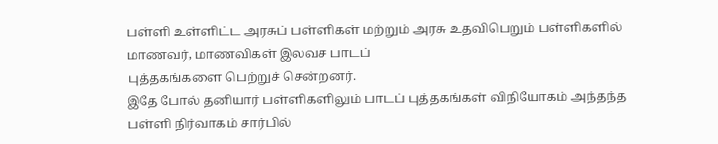பள்ளி உள்ளிட்ட அரசுப் பள்ளிகள் மற்றும் அரசு உதவிபெறும் பள்ளிகளில் மாணவர், மாணவிகள் இலவச பாடப்
புத்தகங்களை பெற்றுச் சென்றனர்.
இதே போல் தனியார் பள்ளிகளிலும் பாடப் புத்தகங்கள் விநியோகம் அந்தந்த பள்ளி நிர்வாகம் சார்பில்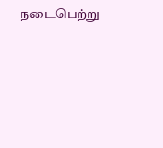நடைபெற்று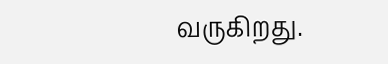வருகிறது.